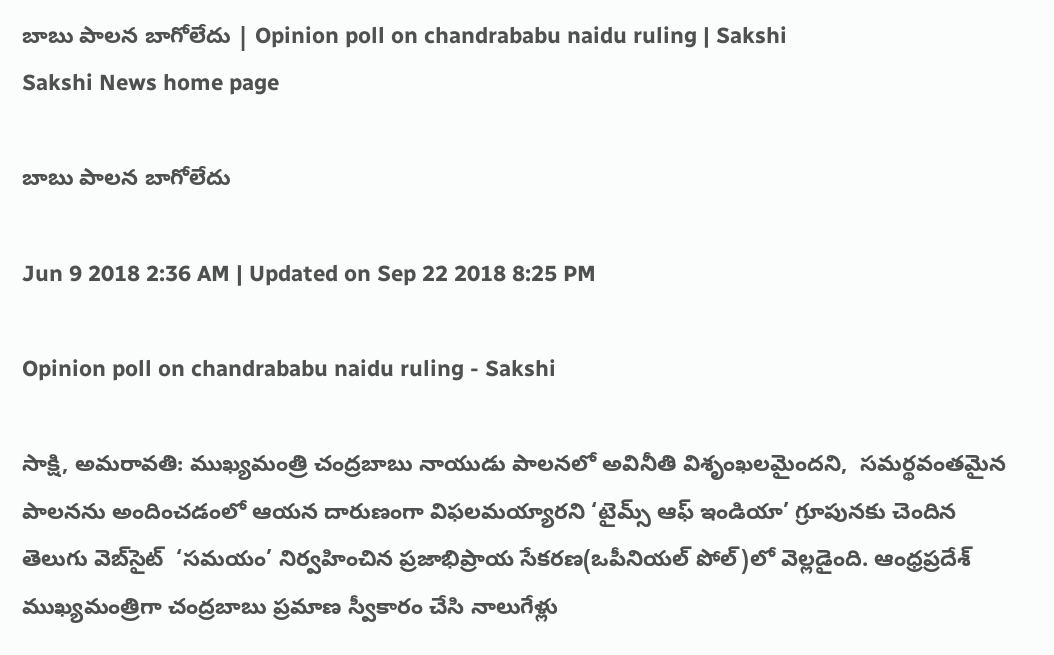బాబు పాలన బాగోలేదు | Opinion poll on chandrababu naidu ruling | Sakshi
Sakshi News home page

బాబు పాలన బాగోలేదు

Jun 9 2018 2:36 AM | Updated on Sep 22 2018 8:25 PM

Opinion poll on chandrababu naidu ruling - Sakshi

సాక్షి, అమరావతి: ముఖ్యమంత్రి చంద్రబాబు నాయుడు పాలనలో అవినీతి విశృంఖలమైందని,  సమర్థవంతమైన పాలనను అందించడంలో ఆయన దారుణంగా విఫలమయ్యారని ‘టైమ్స్‌ ఆఫ్‌ ఇండియా’ గ్రూపునకు చెందిన తెలుగు వెబ్‌సైట్‌  ‘సమయం’ నిర్వహించిన ప్రజాభిప్రాయ సేకరణ(ఒపీనియల్‌ పోల్‌)లో వెల్లడైంది. ఆంధ్రప్రదేశ్‌ ముఖ్యమంత్రిగా చంద్రబాబు ప్రమాణ స్వీకారం చేసి నాలుగేళ్లు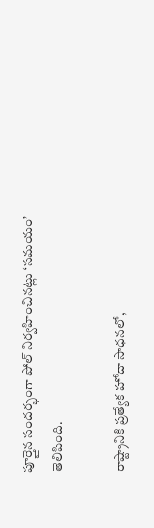పూర్తైన సందర్భంగా పోల్‌ నిర్వహించినట్లు ‘సమయం’ తెలిపింది.

రాష్ట్రానికి ప్రత్యేక హోదా సాధనలో,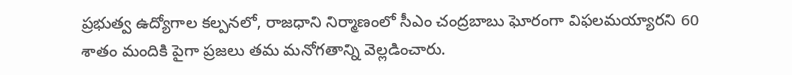ప్రభుత్వ ఉద్యోగాల కల్పనలో, రాజధాని నిర్మాణంలో సీఎం చంద్రబాబు ఘోరంగా విఫలమయ్యారని 60 శాతం మందికి పైగా ప్రజలు తమ మనోగతాన్ని వెల్లడించారు.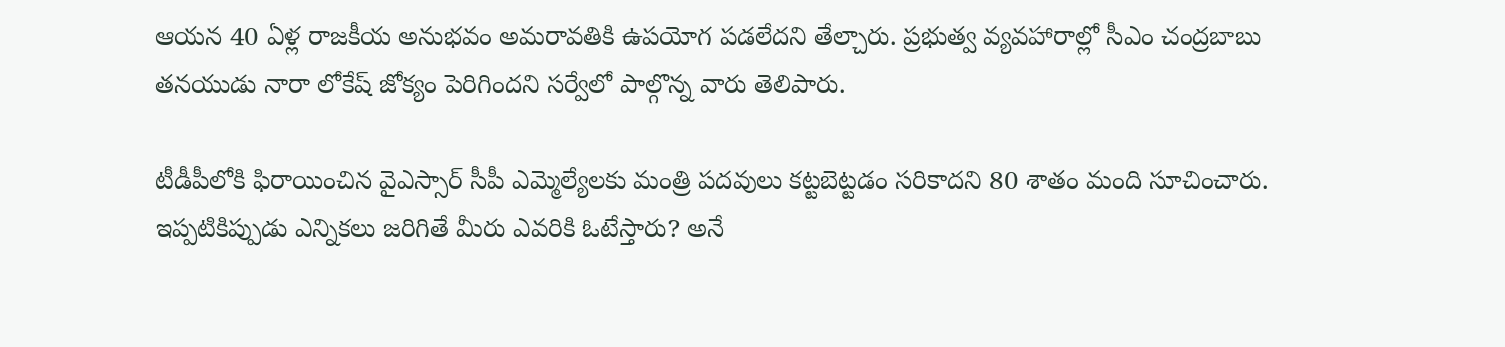ఆయన 40 ఏళ్ల రాజకీయ అనుభవం అమరావతికి ఉపయోగ పడలేదని తేల్చారు. ప్రభుత్వ వ్యవహారాల్లో సీఎం చంద్రబాబు తనయుడు నారా లోకేష్‌ జోక్యం పెరిగిందని సర్వేలో పాల్గొన్న వారు తెలిపారు.

టీడీపీలోకి ఫిరాయించిన వైఎస్సార్‌ సీపీ ఎమ్మెల్యేలకు మంత్రి పదవులు కట్టబెట్టడం సరికాదని 80 శాతం మంది సూచించారు. ఇప్పటికిప్పుడు ఎన్నికలు జరిగితే మీరు ఎవరికి ఓటేస్తారు? అనే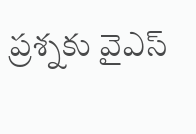ప్రశ్నకు వైఎస్‌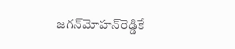జగన్‌మోహన్‌రెడ్డికే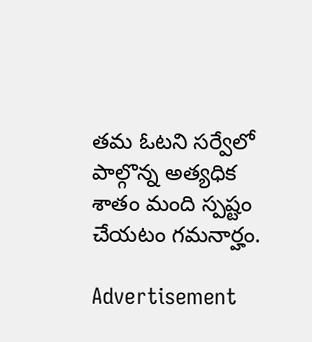తమ ఓటని సర్వేలో పాల్గొన్న అత్యధిక శాతం మంది స్పష్టం చేయటం గమనార్హం.

Advertisement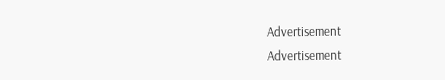Advertisement
Advertisement